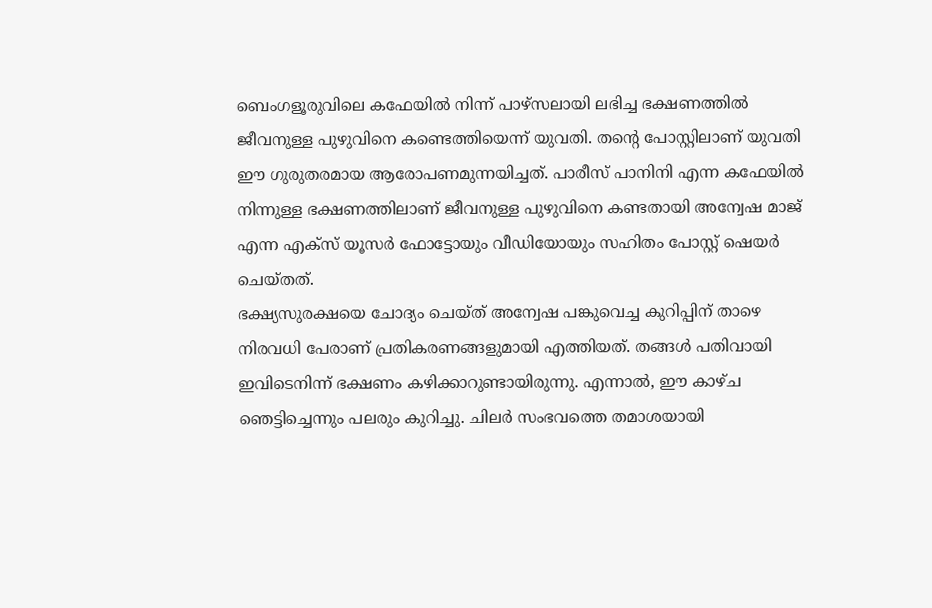ബെംഗളൂരുവിലെ കഫേയിൽ നിന്ന് പാഴ്സലായി ലഭിച്ച ഭക്ഷണത്തിൽ ജീവനുള്ള പുഴുവിനെ കണ്ടെത്തിയെന്ന് യുവതി. തന്റെ പോസ്റ്റിലാണ് യുവതി ഈ ഗുരുതരമായ ആരോപണമുന്നയിച്ചത്. പാരീസ് പാനിനി എന്ന കഫേയിൽ നിന്നുള്ള ഭക്ഷണത്തിലാണ് ജീവനുള്ള പുഴുവിനെ കണ്ടതായി അന്വേഷ മാജ് എന്ന എക്സ് യൂസർ ഫോട്ടോയും വീഡിയോയും സഹിതം പോസ്റ്റ് ഷെയർ ചെയ്തത്.
ഭക്ഷ്യസുരക്ഷയെ ചോദ്യം ചെയ്ത് അന്വേഷ പങ്കുവെച്ച കുറിപ്പിന് താഴെ നിരവധി പേരാണ് പ്രതികരണങ്ങളുമായി എത്തിയത്. തങ്ങൾ പതിവായി ഇവിടെനിന്ന് ഭക്ഷണം കഴിക്കാറുണ്ടായിരുന്നു. എന്നാൽ, ഈ കാഴ്ച ഞെട്ടിച്ചെന്നും പലരും കുറിച്ചു. ചിലർ സംഭവത്തെ തമാശയായി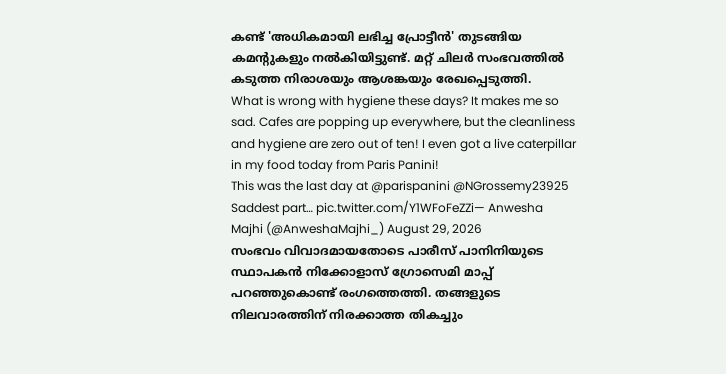കണ്ട് 'അധികമായി ലഭിച്ച പ്രോട്ടീൻ' തുടങ്ങിയ കമന്റുകളും നൽകിയിട്ടുണ്ട്. മറ്റ് ചിലർ സംഭവത്തിൽ കടുത്ത നിരാശയും ആശങ്കയും രേഖപ്പെടുത്തി.
What is wrong with hygiene these days? It makes me so sad. Cafes are popping up everywhere, but the cleanliness and hygiene are zero out of ten! I even got a live caterpillar in my food today from Paris Panini!
This was the last day at @parispanini @NGrossemy23925
Saddest part… pic.twitter.com/Y1WFoFeZZi— Anwesha Majhi (@AnweshaMajhi_) August 29, 2026
സംഭവം വിവാദമായതോടെ പാരീസ് പാനിനിയുടെ സ്ഥാപകൻ നിക്കോളാസ് ഗ്രോസെമി മാപ്പ് പറഞ്ഞുകൊണ്ട് രംഗത്തെത്തി. തങ്ങളുടെ നിലവാരത്തിന് നിരക്കാത്ത തികച്ചും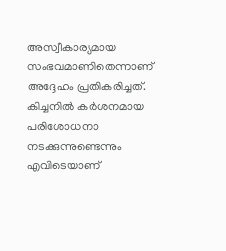അസ്വീകാര്യമായ സംഭവമാണിതെന്നാണ് അദ്ദേഹം പ്രതികരിച്ചത്. കിച്ചനിൽ കർശനമായ പരിശോധനാ നടക്കുന്നുണ്ടെന്നും എവിടെയാണ്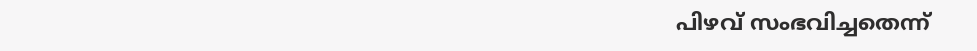പിഴവ് സംഭവിച്ചതെന്ന്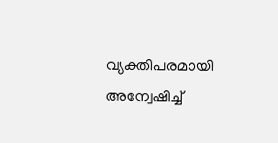വ്യക്തിപരമായി അന്വേഷിച്ച്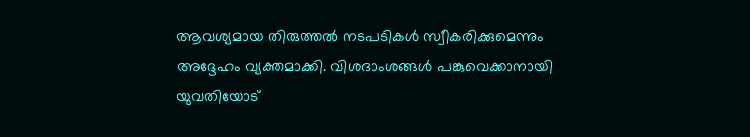ആവശ്യമായ തിരുത്തൽ നടപടികൾ സ്വീകരിക്കുമെന്നും അദ്ദേഹം വ്യക്തമാക്കി. വിശദാംശങ്ങൾ പങ്കുവെക്കാനായി യുവതിയോട്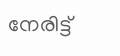നേരിട്ട്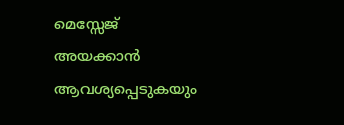മെസ്സേജ് അയക്കാൻ ആവശ്യപ്പെടുകയും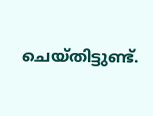ചെയ്തിട്ടുണ്ട്.